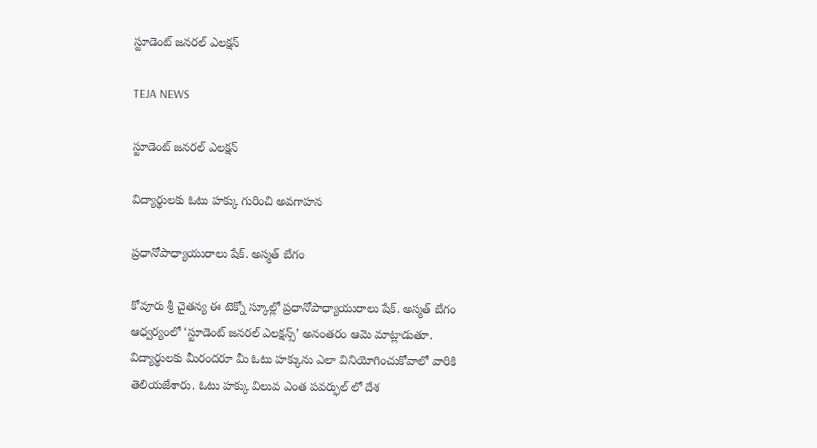స్టూడెంట్ జనరల్ ఎలక్షన్

TEJA NEWS

స్టూడెంట్ జనరల్ ఎలక్షన్

విద్యార్థులకు ఓటు హక్కు గురించి అవగాహన

ప్రధానోపాధ్యాయురాలు షేక్. అస్మత్ బేగం

కోవూరు శ్రీ చైతన్య ఈ టెక్నో స్కూల్లో ప్రధానోపాధ్యాయురాలు షేక్. అస్మత్ బేగం ఆధ్వర్యంలో ‘స్టూడెంట్ జనరల్ ఎలక్షన్స్’ అనంతరం ఆమె మాట్లాడుతూ. విద్యార్థులకు మీరందరూ మీ ఓటు హక్కును ఎలా వినియోగించుకోవాలో వారికి తెలియజేశారు. ఓటు హక్కు విలువ ఎంత పవర్ఫుల్ లో దేశ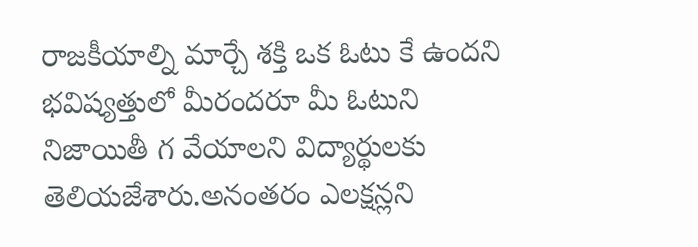రాజకీయాల్ని మార్చే శక్తి ఒక ఓటు కే ఉందని భవిష్యత్తులో మీరందరూ మీ ఓటుని నిజాయితీ గ వేయాలని విద్యార్థులకు తెలియజేశారు.అనంతరం ఎలక్షన్లని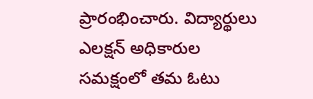ప్రారంభించారు. విద్యార్థులు ఎలక్షన్ అధికారుల సమక్షంలో తమ ఓటు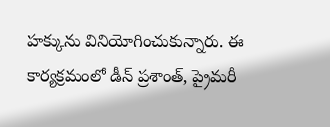హక్కును వినియోగించుకున్నారు. ఈ కార్యక్రమంలో డీన్ ప్రశాంత్, ప్రైమరీ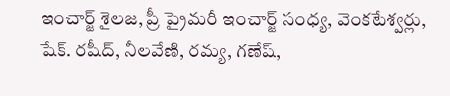ఇంచార్జ్ శైలజ, ప్రీ ప్రైమరీ ఇంచార్జ్ సంధ్య, వెంకటేశ్వర్లు, షేక్. రషీద్, నీలవేణి, రమ్య, గణేష్,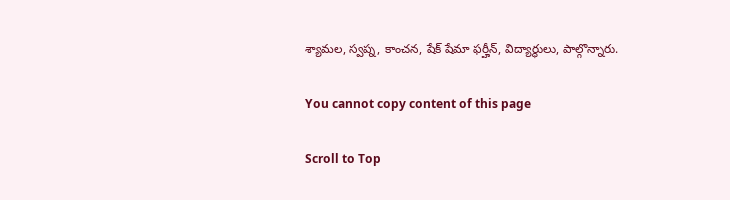శ్యామల, స్వప్న, కాంచన, షేక్ షేమా ఫర్హీన్, విద్యార్థులు, పాల్గొన్నారు.

You cannot copy content of this page

Scroll to Top